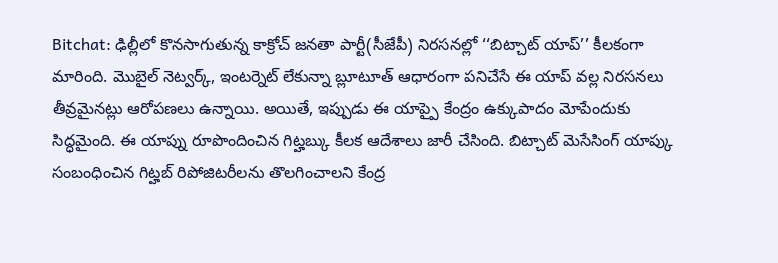Bitchat: ఢిల్లీలో కొనసాగుతున్న కాక్రోచ్ జనతా పార్టీ(సీజేపీ) నిరసనల్లో ‘‘బిట్చాట్ యాప్’’ కీలకంగా మారింది. మొబైల్ నెట్వర్క్, ఇంటర్నెట్ లేకున్నా బ్లూటూత్ ఆధారంగా పనిచేసే ఈ యాప్ వల్ల నిరసనలు తీవ్రమైనట్లు ఆరోపణలు ఉన్నాయి. అయితే, ఇప్పుడు ఈ యాప్పై కేంద్రం ఉక్కుపాదం మోపేందుకు సిద్ధమైంది. ఈ యాప్ను రూపొందించిన గిట్హబ్కు కీలక ఆదేశాలు జారీ చేసింది. బిట్చాట్ మెసేసింగ్ యాప్కు సంబంధించిన గిట్హబ్ రిపోజిటరీలను తొలగించాలని కేంద్ర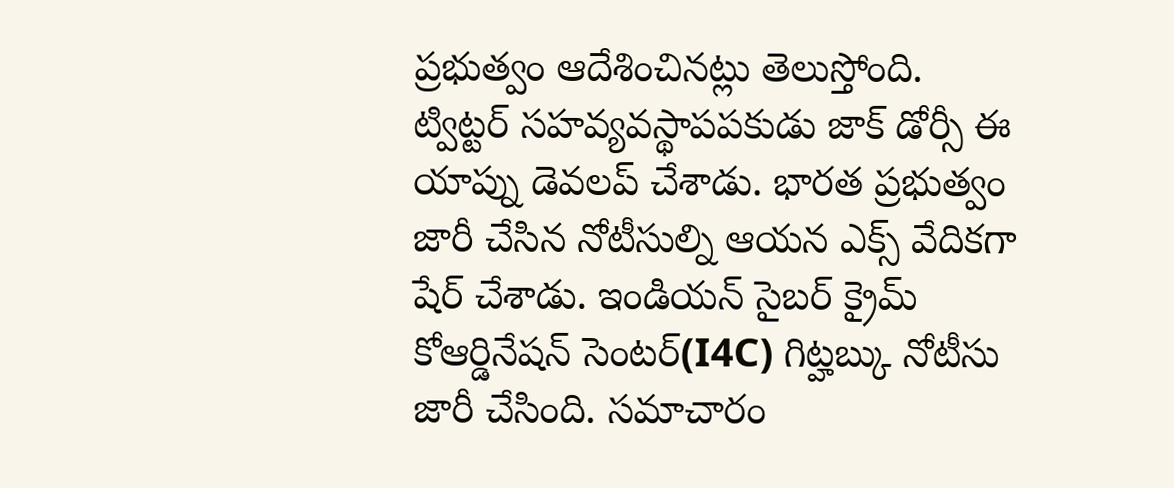ప్రభుత్వం ఆదేశించినట్లు తెలుస్తోంది.
ట్విట్టర్ సహవ్యవస్థాపపకుడు జాక్ డోర్సీ ఈ యాప్ను డెవలప్ చేశాడు. భారత ప్రభుత్వం జారీ చేసిన నోటీసుల్ని ఆయన ఎక్స్ వేదికగా షేర్ చేశాడు. ఇండియన్ సైబర్ క్రైమ్ కోఆర్డినేషన్ సెంటర్(I4C) గిట్హబ్కు నోటీసు జారీ చేసింది. సమాచారం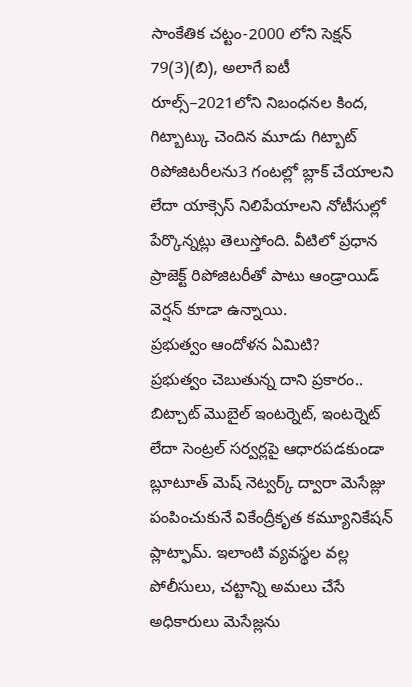సాంకేతిక చట్టం-2000 లోని సెక్షన్ 79(3)(బి), అలాగే ఐటీ రూల్స్–2021లోని నిబంధనల కింద, గిట్బాట్కు చెందిన మూడు గిట్బాట్ రిపోజిటరీలను3 గంటల్లో బ్లాక్ చేయాలని లేదా యాక్సెస్ నిలిపేయాలని నోటీసుల్లో పేర్కొన్నట్లు తెలుస్తోంది. వీటిలో ప్రధాన ప్రాజెక్ట్ రిపోజిటరీతో పాటు ఆండ్రాయిడ్ వెర్షన్ కూడా ఉన్నాయి.
ప్రభుత్వం ఆందోళన ఏమిటి?
ప్రభుత్వం చెబుతున్న దాని ప్రకారం.. బిట్చాట్ మొబైల్ ఇంటర్నెట్, ఇంటర్నెట్ లేదా సెంట్రల్ సర్వర్లపై ఆధారపడకుండా బ్లూటూత్ మెష్ నెట్వర్క్ ద్వారా మెసేజ్లు పంపించుకునే వికేంద్రీకృత కమ్యూనికేషన్ ప్లాట్ఫామ్. ఇలాంటి వ్యవస్థల వల్ల పోలీసులు, చట్టాన్ని అమలు చేసే అధికారులు మెసేజ్లను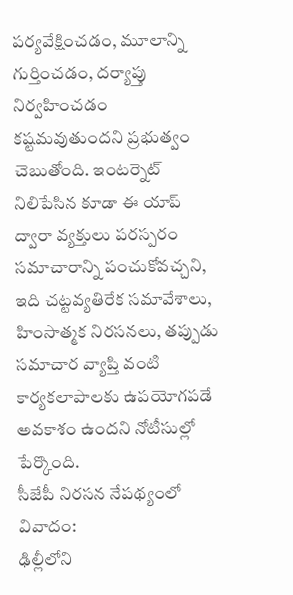పర్యవేక్షించడం, మూలాన్ని గుర్తించడం, దర్యాప్తు నిర్వహించడం కష్టమవుతుందని ప్రభుత్వం చెబుతోంది. ఇంటర్నెట్ నిలిపేసిన కూడా ఈ యాప్ ద్వారా వ్యక్తులు పరస్పరం సమాచారాన్ని పంచుకోవచ్చని, ఇది చట్టవ్యతిరేక సమావేశాలు, హింసాత్మక నిరసనలు, తప్పుడు సమాచార వ్యాప్తి వంటి కార్యకలాపాలకు ఉపయోగపడే అవకాశం ఉందని నోటీసుల్లో పేర్కొంది.
సీజేపీ నిరసన నేపథ్యంలో వివాదం:
ఢిల్లీలోని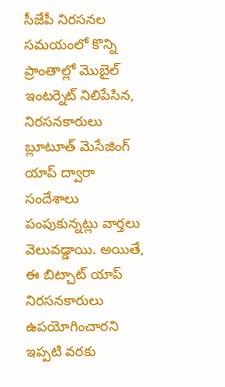సీజేపీ నిరసనల సమయంలో కొన్ని ప్రాంతాల్లో మొబైల్ ఇంటర్నెట్ నిలిపేసిన, నిరసనకారులు బ్లూటూత్ మెసేజింగ్ యాప్ ద్వారా సందేశాలు పంపుకున్నట్లు వార్తలు వెలువడ్డాయి. అయితే, ఈ బిట్చాట్ యాప్ నిరసనకారులు ఉపయోగించారని ఇప్పటి వరకు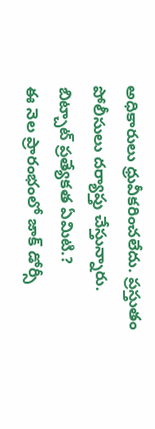అధికారులు ధ్రువీకరించలేదు. ప్రస్తుతం పోలీసులు దర్యాప్తు చేస్తున్నారు.
బిట్చాట్ ప్రత్యేకత ఏమిటి.?
ఈ నెల ప్రారంభంలో జాక్ డోర్సీ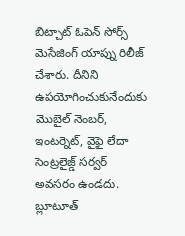బిట్చాట్ ఓపెన్ సోర్స్ మెసేజింగ్ యాప్ను రిలీజ్ చేశారు. దీనిని ఉపయోగించుకునేందుకు మొబైల్ నెంబర్, ఇంటర్నెట్, వైఫై లేదా సెంట్రలైజ్డ్ సర్వర్ అవసరం ఉండదు. బ్లూటూత్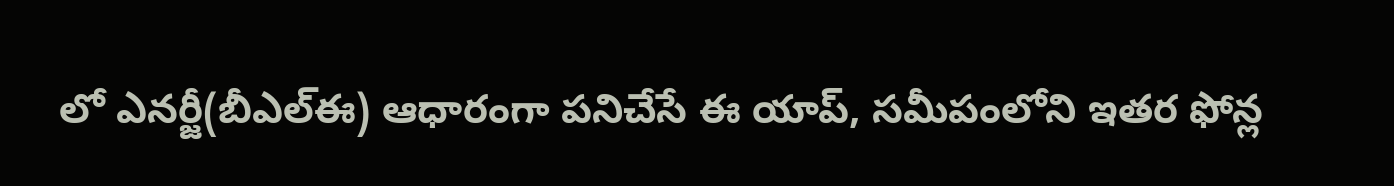లో ఎనర్జీ(బీఎల్ఈ) ఆధారంగా పనిచేసే ఈ యాప్, సమీపంలోని ఇతర ఫోన్ల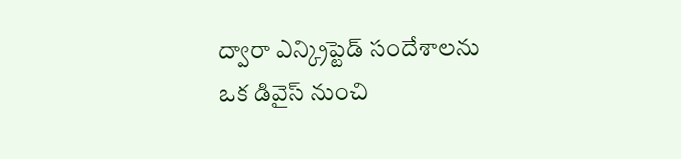ద్వారా ఎన్క్రిప్టెడ్ సందేశాలను ఒక డివైస్ నుంచి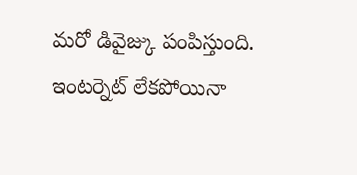మరో డివైజ్కు పంపిస్తుంది. ఇంటర్నెట్ లేకపోయినా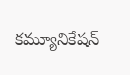కమ్యూనికేషన్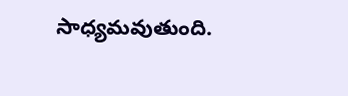సాధ్యమవుతుంది.